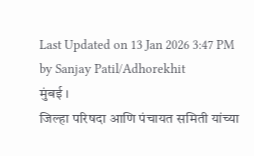Last Updated on 13 Jan 2026 3:47 PM by Sanjay Patil/Adhorekhit
मुंबई ।
जिल्हा परिषदा आणि पंचायत समिती यांच्या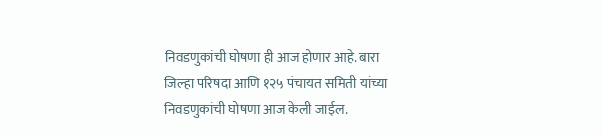निवडणुकांची घोषणा ही आज होणार आहे. बारा जिल्हा परिषदा आणि १२५ पंचायत समिती यांच्या निवडणुकांची घोषणा आज केली जाईल.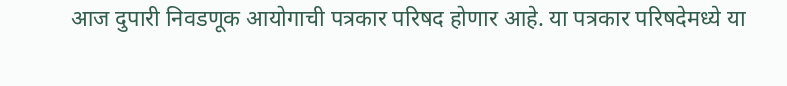आज दुपारी निवडणूक आयोगाची पत्रकार परिषद होणार आहे. या पत्रकार परिषदेमध्ये या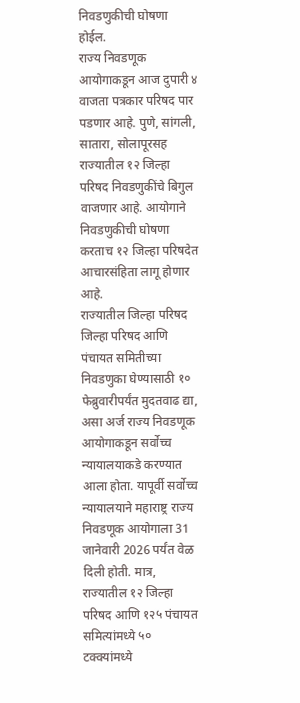निवडणुकीची घोषणा होईल.
राज्य निवडणूक आयोगाकडून आज दुपारी ४ वाजता पत्रकार परिषद पार पडणार आहे. पुणे, सांगली, सातारा, सोलापूरसह राज्यातील १२ जिल्हा परिषद निवडणुकींचे बिगुल वाजणार आहे. आयोगाने निवडणुकीची घोषणा करताच १२ जिल्हा परिषदेत आचारसंहिता लागू होणार आहे.
राज्यातील जिल्हा परिषद जिल्हा परिषद आणि पंचायत समितीच्या निवडणुका घेण्यासाठी १० फेब्रुवारीपर्यंत मुदतवाढ द्या, असा अर्ज राज्य निवडणूक आयोगाकडून सर्वोच्च न्यायालयाकडे करण्यात आला होता. यापूर्वी सर्वोच्च न्यायालयाने महाराष्ट्र राज्य निवडणूक आयोगाला 31 जानेवारी 2026 पर्यंत वेळ दिली होती. मात्र, राज्यातील १२ जिल्हा परिषद आणि १२५ पंचायत समित्यांमध्ये ५० टक्क्यांमध्ये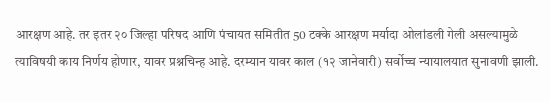आरक्षण आहे. तर इतर २० जिल्हा परिषद आणि पंचायत समितीत 50 टक्के आरक्षण मर्यादा ओलांडली गेली असल्यामुळे त्याविषयी काय निर्णय होणार, यावर प्रश्नचिन्ह आहे. दरम्यान यावर काल (१२ जानेवारी) सर्वोच्च न्यायालयात सुनावणी झाली.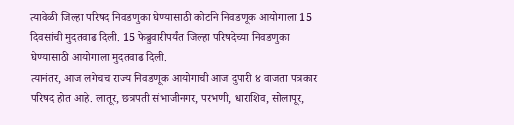त्यावेळी जिल्हा परिषद निवडणुका घेण्यासाठी कोर्टाने निवडणूक आयोगाला 15 दिवसांची मुदतवाढ दिली. 15 फेब्रुवारीपर्यंत जिल्हा परिषदेच्या निवडणुका घेण्यासाठी आयोगाला मुदतवाढ दिली.
त्यानंतर, आज लगेचच राज्य निवडणूक आयोगाची आज दुपारी ४ वाजता पत्रकार परिषद होत आहे. लातूर, छत्रपती संभाजीनगर, परभणी, धाराशिव, सोलापूर,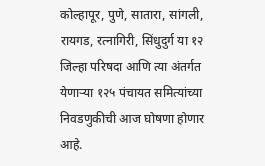कोल्हापूर, पुणे, सातारा, सांगली, रायगड, रत्नागिरी, सिंधुदुर्ग या १२ जिल्हा परिषदा आणि त्या अंतर्गत येणाऱ्या १२५ पंचायत समित्यांच्या निवडणुकीची आज घोषणा होणार आहे.